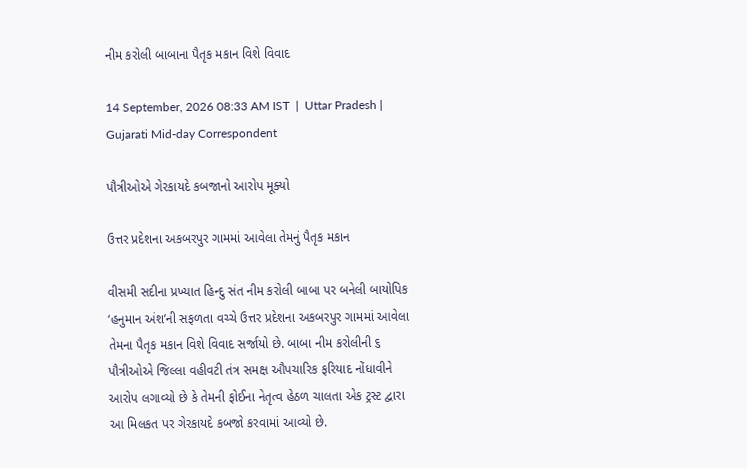નીમ કરોલી બાબાના પૈતૃક મકાન વિશે વિવાદ

14 September, 2026 08:33 AM IST  |  Uttar Pradesh | Gujarati Mid-day Correspondent

પૌત્રીઓએ ગેરકાયદે કબજાનો આરોપ મૂક્યો

ઉત્તર પ્રદેશના અકબરપુર ગામમાં આવેલા તેમનું પૈતૃક મકાન

વીસમી સદીના પ્રખ્યાત હિન્દુ સંત નીમ કરોલી બાબા પર બનેલી બાયોપિક ‘હનુમાન અંશ’ની સફળતા વચ્ચે ઉત્તર પ્રદેશના અકબરપુર ગામમાં આવેલા તેમના પૈતૃક મકાન વિશે વિવાદ સર્જાયો છે. બાબા નીમ કરોલીની ૬ પૌત્રીઓએ જિલ્લા વહીવટી તંત્ર સમક્ષ ઔપચારિક ફરિયાદ નોંધાવીને આરોપ લગાવ્યો છે કે તેમની ફોઈના નેતૃત્વ હેઠળ ચાલતા એક ટ્રસ્ટ દ્વારા આ મિલકત પર ગેરકાયદે કબજો કરવામાં આવ્યો છે.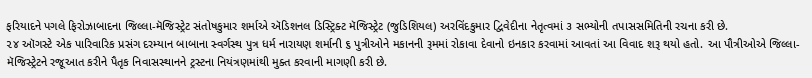ફરિયાદને પગલે ફિરોઝાબાદના જિલ્લા-મૅજિસ્ટ્રેટ સંતોષકુમાર શર્માએ ઍડિશનલ ડિસ્ટ્રિક્ટ મૅજિસ્ટ્રેટ (જુડિશિયલ) અરવિંદકુમાર દ્વિવેદીના નેતૃત્વમાં ૩ સભ્યોની તપાસસમિતિની રચના કરી છે.
૨૪ ઑગસ્ટે એક પારિવારિક પ્રસંગ દરમ્યાન બાબાના સ્વર્ગસ્થ પુત્ર ધર્મ નારાયણ શર્માની ૬ પુત્રીઓને મકાનની રૂમમાં રોકાવા દેવાનો ઇનકાર કરવામાં આવતાં આ વિવાદ શરૂ થયો હતો. આ પૌત્રીઓએ જિલ્લા-મૅજિસ્ટ્રેટને રજૂઆત કરીને પૈતૃક નિવાસસ્થાનને ટ્રસ્ટના નિયંત્રણમાંથી મુક્ત કરવાની માગણી કરી છે.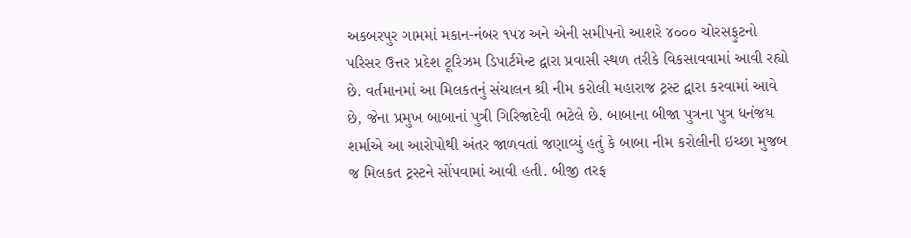અકબરપુર ગામમાં મકાન-નંબર ૧૫૪ અને એની સમીપનો આશરે ૪૦૦૦ ચોરસફુટનો પરિસર ઉત્તર પ્રદેશ ટૂરિઝમ ડિપાર્ટમેન્ટ દ્વારા પ્રવાસી સ્થળ તરીકે વિકસાવવામાં આવી રહ્યો છે. વર્તમાનમાં આ મિલકતનું સંચાલન શ્રી નીમ કરોલી મહારાજ ટ્રસ્ટ દ્વારા કરવામાં આવે છે, જેના પ્રમુખ બાબાનાં પુત્રી ગિરિજાદેવી ભટેલે છે. બાબાના બીજા પુત્રના પુત્ર ધનંજય શર્માએ આ આરોપોથી અંતર જાળવતાં જણાવ્યું હતું કે બાબા નીમ કરોલીની ઇચ્છા મુજબ જ મિલકત ટ્રસ્ટને સોંપવામાં આવી હતી. બીજી તરફ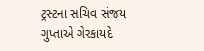ટ્રસ્ટના સચિવ સંજય ગુપ્તાએ ગેરકાયદે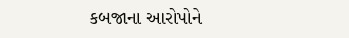કબજાના આરોપોને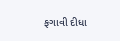ફગાવી દીધા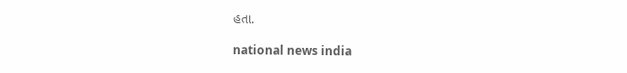હતા.

national news india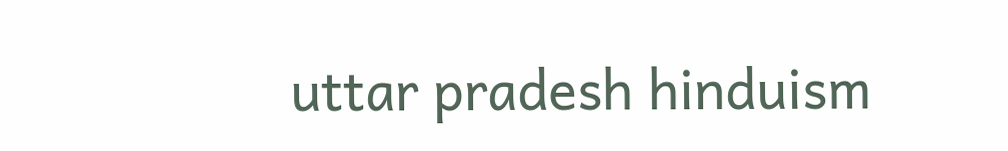uttar pradesh hinduism